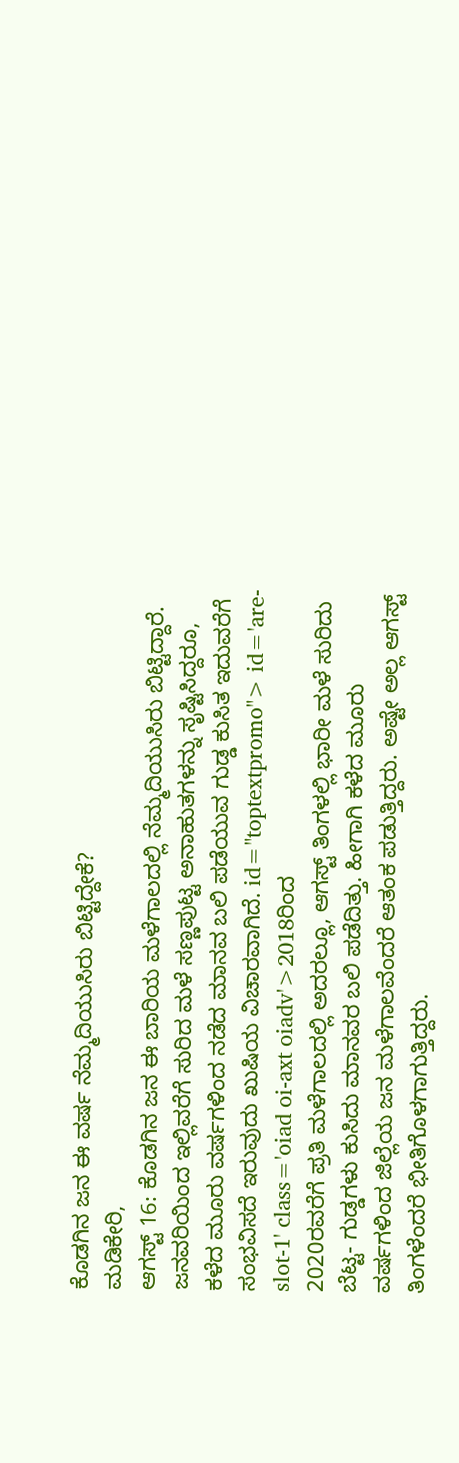ಕೊಡಗಿನ ಜನ ಈ ವರ್ಷ ನೆಮ್ಮದಿಯುಸಿರು ಬಿಟ್ಟಿದ್ದೇಕೆ?
ಮಡಿಕೇರಿ,
ಆಗಸ್ಟ್ 16: ಕೊಡಗಿನ ಜನ ಈ ಬಾರಿಯ ಮಳೆಗಾಲದಲ್ಲಿ ನೆಮ್ಮದಿಯುಸಿರು ಬಿಟ್ಟಿದ್ದಾರೆ. ಜನವರಿಯಿಂದ ಇಲ್ಲಿವರೆಗೆ ಸುರಿದ ಮಳೆ ಸಣ್ಣಪುಟ್ಟ ಅನಾಹುತಗಳನ್ನು ಸೃಷ್ಟಿಸಿದ್ದರೂ, ಕಳೆದ ಮೂರು ವರ್ಷಗಳಿಂದ ನಡೆದ ಮಾನವ ಬಲಿ ಪಡೆಯುವ ಗುಡ್ಡ ಕುಸಿತ ಇದುವರೆಗೆ ಸಂಭವಿಸದೆ ಇರುವುದು ಖುಷಿಯ ವಿಚಾರವಾಗಿದೆ. id="toptextpromo"> id='are-slot-1' class='oiad oi-axt oiadv'>2018ರಿಂದ
2020ರವರೆಗೆ ಪ್ರತಿ ಮಳೆಗಾಲದಲ್ಲಿ ಅದರಲ್ಲೂ, ಆಗಸ್ಟ್ ತಿಂಗಳಲ್ಲಿ ಭಾರೀ ಮಳೆ ಸುರಿದು ಬೆಟ್ಟ- ಗುಡ್ಡಗಳು ಕುಸಿದು ಮಾನವರ ಬಲಿ ಪಡೆದಿತ್ತು. ಹೀಗಾಗಿ ಕಳೆದ ಮೂರು ವರ್ಷಗಳಿಂದ ಜಿಲ್ಲೆಯ ಜನ ಮಳೆಗಾಲವೆಂದರೆ ಆತಂಕ ಪಡುತ್ತಿದ್ದರು. ಅಷ್ಟೇ ಅಲ್ಲ ಆಗಸ್ಟ್ ತಿಂಗಳೆಂದರೆ ಭೀತಿಗೊಳಗಾಗುತ್ತಿದ್ದರು.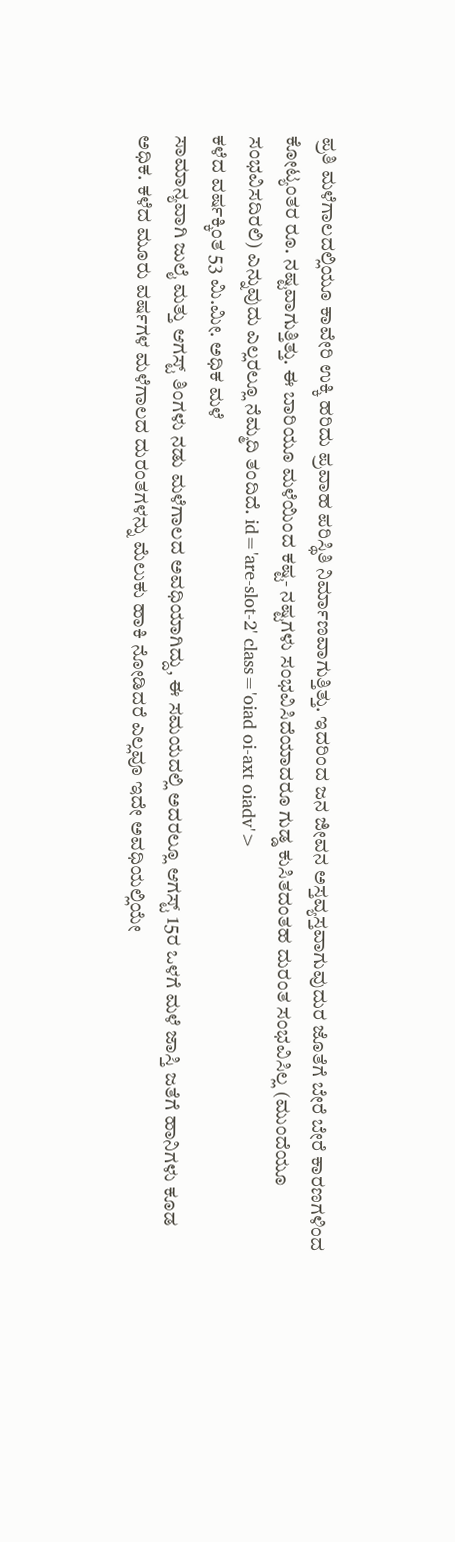ಪ್ರತಿ ಮಳೆಗಾಲದಲ್ಲಿಯೂ ಕಾವೇರಿ ಉಕ್ಕಿ ಹರಿದು ಪ್ರವಾಹ ಪರಿಸ್ಥಿತಿ ನಿರ್ಮಾಣವಾಗುತ್ತಿತ್ತು. ಇದರಿಂದ ಜನ ಜೀವನ ಅಸ್ತವ್ಯಸ್ತವಾಗುವುದುರ ಜೊತೆಗೆ ಬೇರೆ ಬೇರೆ ಕಾರಣಗಳಿಂದ ಕೋಟ್ಯಂತರ ರೂ. ನಷ್ಟವಾಗುತ್ತಿತ್ತು. ಈ ಬಾರಿಯೂ ಮಳೆಯಿಂದ ಕಷ್ಟ- ನಷ್ಟಗಳು ಸಂಭವಿಸಿದೆಯಾದರೂ ಗುಡ್ಡ ಕುಸಿತದಂತಹ ದುರಂತ ಸಂಭವಿಸಿಲ್ಲ (ಮುಂದೆಯೂ ಸಂಭವಿಸದಿರಲಿ) ಎನ್ನುವುದು ಎಲ್ಲರಲ್ಲೂ ನೆಮ್ಮದಿ ತಂದಿದೆ. id='are-slot-2' class='oiad oi-axt oiadv'>
ಕಳೆದ ವರ್ಷಕ್ಕಿಂತ 53 ಮಿ.ಮೀ. ಅಧಿಕ ಮಳೆ
ಸಾಮಾನ್ಯವಾಗಿ ಜುಲೈ ಮತ್ತು ಆಗಸ್ಟ್ ತಿಂಗಳು ನಡು ಮಳೆಗಾಲದ ಅವಧಿಯಾಗಿದ್ದು, ಈ ಸಮಯದಲ್ಲಿ ಅದರಲ್ಲೂ ಆಗಸ್ಟ್ 15ರ ಒಳಗೆ ಮಳೆ ಜಾಸ್ತಿ ಜತೆಗೆ ಹಾನಿಗಳು ಕೂಡ ಅಧಿಕ. ಕಳೆದ ಮೂರು ವರ್ಷಗಳ ಮಳೆಗಾಲದ ದುರಂತಗಳನ್ನು ಮೆಲುಕು ಹಾಕಿ ನೋಡಿದರೆ ಎಲ್ಲವೂ ಇದೇ ಅವಧಿಯಲ್ಲಿಯೇ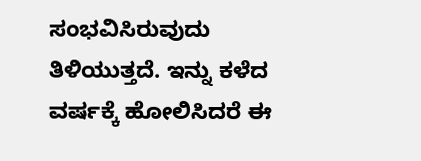ಸಂಭವಿಸಿರುವುದು ತಿಳಿಯುತ್ತದೆ. ಇನ್ನು ಕಳೆದ ವರ್ಷಕ್ಕೆ ಹೋಲಿಸಿದರೆ ಈ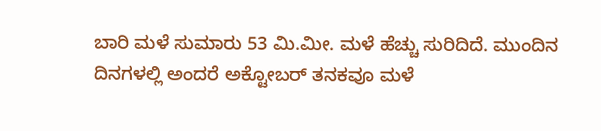ಬಾರಿ ಮಳೆ ಸುಮಾರು 53 ಮಿ.ಮೀ. ಮಳೆ ಹೆಚ್ಚು ಸುರಿದಿದೆ. ಮುಂದಿನ ದಿನಗಳಲ್ಲಿ ಅಂದರೆ ಅಕ್ಟೋಬರ್ ತನಕವೂ ಮಳೆ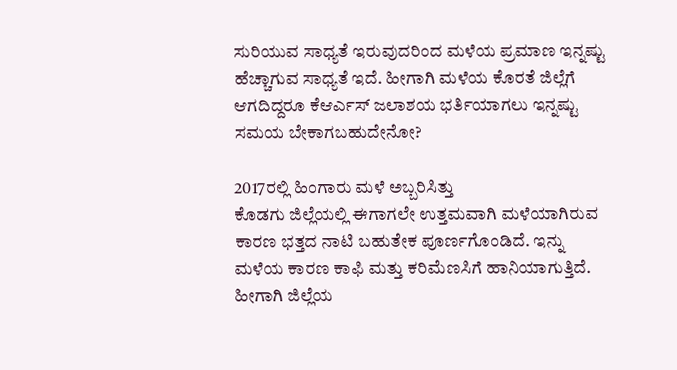ಸುರಿಯುವ ಸಾಧ್ಯತೆ ಇರುವುದರಿಂದ ಮಳೆಯ ಪ್ರಮಾಣ ಇನ್ನಷ್ಟು ಹೆಚ್ಚಾಗುವ ಸಾಧ್ಯತೆ ಇದೆ. ಹೀಗಾಗಿ ಮಳೆಯ ಕೊರತೆ ಜಿಲ್ಲೆಗೆ ಆಗದಿದ್ದರೂ ಕೆಆರ್ಎಸ್ ಜಲಾಶಯ ಭರ್ತಿಯಾಗಲು ಇನ್ನಷ್ಟು ಸಮಯ ಬೇಕಾಗಬಹುದೇನೋ?

2017ರಲ್ಲಿ ಹಿಂಗಾರು ಮಳೆ ಅಬ್ಬರಿಸಿತ್ತು
ಕೊಡಗು ಜಿಲ್ಲೆಯಲ್ಲಿ ಈಗಾಗಲೇ ಉತ್ತಮವಾಗಿ ಮಳೆಯಾಗಿರುವ ಕಾರಣ ಭತ್ತದ ನಾಟಿ ಬಹುತೇಕ ಪೂರ್ಣಗೊಂಡಿದೆ. ಇನ್ನು ಮಳೆಯ ಕಾರಣ ಕಾಫಿ ಮತ್ತು ಕರಿಮೆಣಸಿಗೆ ಹಾನಿಯಾಗುತ್ತಿದೆ. ಹೀಗಾಗಿ ಜಿಲ್ಲೆಯ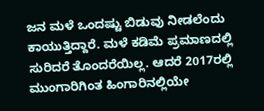ಜನ ಮಳೆ ಒಂದಷ್ಟು ಬಿಡುವು ನೀಡಲೆಂದು ಕಾಯುತ್ತಿದ್ದಾರೆ. ಮಳೆ ಕಡಿಮೆ ಪ್ರಮಾಣದಲ್ಲಿ ಸುರಿದರೆ ತೊಂದರೆಯಿಲ್ಲ. ಆದರೆ 2017ರಲ್ಲಿ ಮುಂಗಾರಿಗಿಂತ ಹಿಂಗಾರಿನಲ್ಲಿಯೇ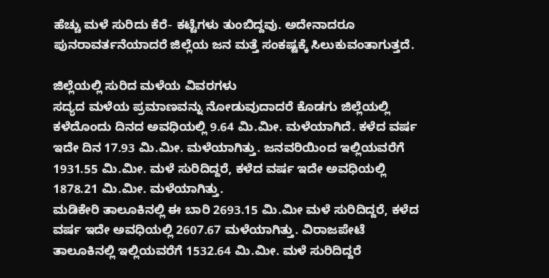ಹೆಚ್ಚು ಮಳೆ ಸುರಿದು ಕೆರೆ- ಕಟ್ಟೆಗಳು ತುಂಬಿದ್ದವು. ಅದೇನಾದರೂ ಪುನರಾವರ್ತನೆಯಾದರೆ ಜಿಲ್ಲೆಯ ಜನ ಮತ್ತೆ ಸಂಕಷ್ಟಕ್ಕೆ ಸಿಲುಕುವಂತಾಗುತ್ತದೆ.

ಜಿಲ್ಲೆಯಲ್ಲಿ ಸುರಿದ ಮಳೆಯ ವಿವರಗಳು
ಸದ್ಯದ ಮಳೆಯ ಪ್ರಮಾಣವನ್ನು ನೋಡುವುದಾದರೆ ಕೊಡಗು ಜಿಲ್ಲೆಯಲ್ಲಿ ಕಳೆದೊಂದು ದಿನದ ಅವಧಿಯಲ್ಲಿ 9.64 ಮಿ.ಮೀ. ಮಳೆಯಾಗಿದೆ. ಕಳೆದ ವರ್ಷ ಇದೇ ದಿನ 17.93 ಮಿ.ಮೀ. ಮಳೆಯಾಗಿತ್ತು. ಜನವರಿಯಿಂದ ಇಲ್ಲಿಯವರೆಗೆ 1931.55 ಮಿ.ಮೀ. ಮಳೆ ಸುರಿದಿದ್ದರೆ, ಕಳೆದ ವರ್ಷ ಇದೇ ಅವಧಿಯಲ್ಲಿ 1878.21 ಮಿ.ಮೀ. ಮಳೆಯಾಗಿತ್ತು.
ಮಡಿಕೇರಿ ತಾಲೂಕಿನಲ್ಲಿ ಈ ಬಾರಿ 2693.15 ಮಿ.ಮೀ ಮಳೆ ಸುರಿದಿದ್ದರೆ, ಕಳೆದ ವರ್ಷ ಇದೇ ಅವಧಿಯಲ್ಲಿ 2607.67 ಮಳೆಯಾಗಿತ್ತು. ವಿರಾಜಪೇಟೆ ತಾಲೂಕಿನಲ್ಲಿ ಇಲ್ಲಿಯವರೆಗೆ 1532.64 ಮಿ.ಮೀ. ಮಳೆ ಸುರಿದಿದ್ದರೆ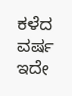ಕಳೆದ ವರ್ಷ ಇದೇ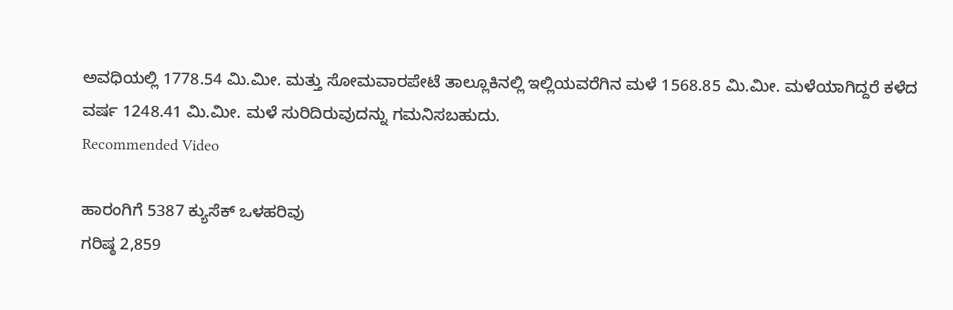ಅವಧಿಯಲ್ಲಿ 1778.54 ಮಿ.ಮೀ. ಮತ್ತು ಸೋಮವಾರಪೇಟೆ ತಾಲ್ಲೂಕಿನಲ್ಲಿ ಇಲ್ಲಿಯವರೆಗಿನ ಮಳೆ 1568.85 ಮಿ.ಮೀ. ಮಳೆಯಾಗಿದ್ದರೆ ಕಳೆದ ವರ್ಷ 1248.41 ಮಿ.ಮೀ. ಮಳೆ ಸುರಿದಿರುವುದನ್ನು ಗಮನಿಸಬಹುದು.
Recommended Video

ಹಾರಂಗಿಗೆ 5387 ಕ್ಯುಸೆಕ್ ಒಳಹರಿವು
ಗರಿಷ್ಠ 2,859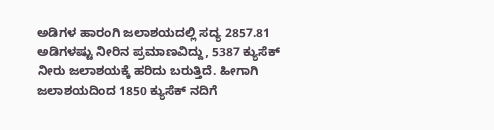ಅಡಿಗಳ ಹಾರಂಗಿ ಜಲಾಶಯದಲ್ಲಿ ಸದ್ಯ 2857.81 ಅಡಿಗಳಷ್ಟು ನೀರಿನ ಪ್ರಮಾಣವಿದ್ದು, 5387 ಕ್ಯುಸೆಕ್ ನೀರು ಜಲಾಶಯಕ್ಕೆ ಹರಿದು ಬರುತ್ತಿದೆ. ಹೀಗಾಗಿ ಜಲಾಶಯದಿಂದ 1850 ಕ್ಯುಸೆಕ್ ನದಿಗೆ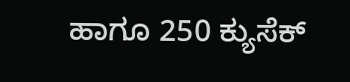ಹಾಗೂ 250 ಕ್ಯುಸೆಕ್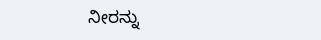ನೀರನ್ನು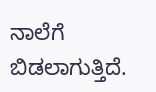ನಾಲೆಗೆ ಬಿಡಲಾಗುತ್ತಿದೆ.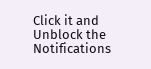Click it and Unblock the Notifications